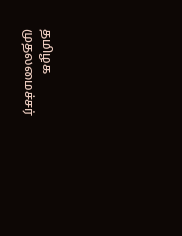தமிழக முதலமைச்சர்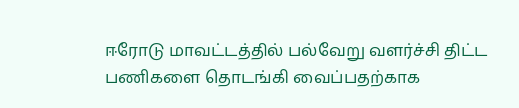ஈரோடு மாவட்டத்தில் பல்வேறு வளர்ச்சி திட்ட பணிகளை தொடங்கி வைப்பதற்காக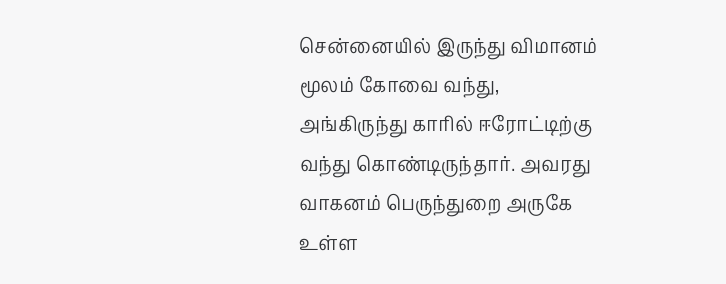சென்னையில் இருந்து விமானம் மூலம் கோவை வந்து, அங்கிருந்து காரில் ஈரோட்டிற்கு வந்து கொண்டிருந்தார். அவரது வாகனம் பெருந்துறை அருகே உள்ள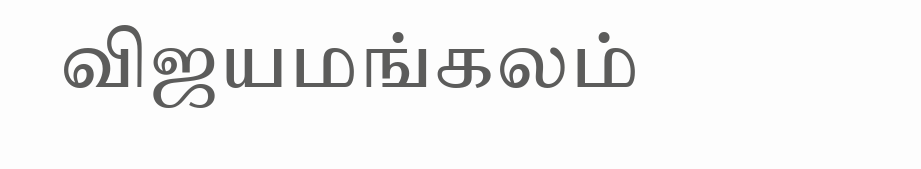விஜயமங்கலம்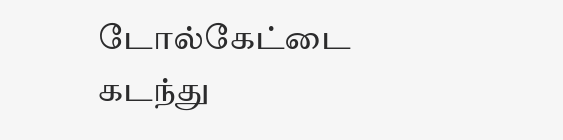டோல்கேட்டை கடந்து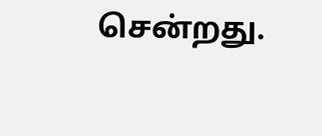சென்றது.